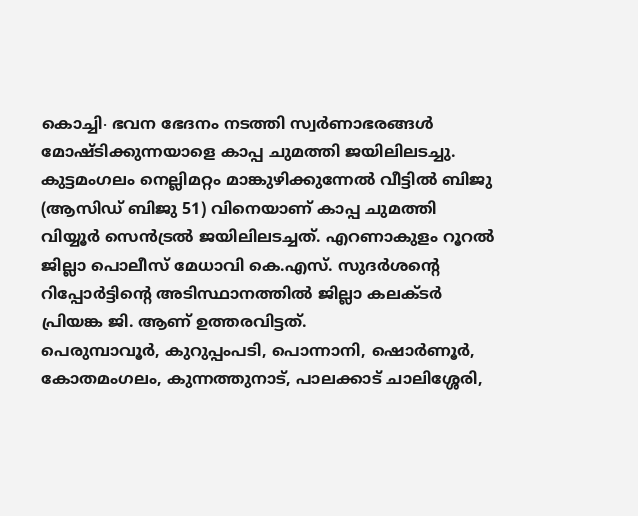കൊച്ചി∙ ഭവന ഭേദനം നടത്തി സ്വർണാഭരങ്ങൾ മോഷ്ടിക്കുന്നയാളെ കാപ്പ ചുമത്തി ജയിലിലടച്ചു. കുട്ടമംഗലം നെല്ലിമറ്റം മാങ്കുഴിക്കുന്നേൽ വീട്ടിൽ ബിജു (ആസിഡ് ബിജു 51) വിനെയാണ് കാപ്പ ചുമത്തി വിയ്യൂർ സെൻട്രൽ ജയിലിലടച്ചത്. എറണാകുളം റൂറൽ ജില്ലാ പൊലീസ് മേധാവി കെ.എസ്. സുദർശന്റെ റിപ്പോർട്ടിന്റെ അടിസ്ഥാനത്തിൽ ജില്ലാ കലക്ടർ പ്രിയങ്ക ജി. ആണ് ഉത്തരവിട്ടത്.
പെരുമ്പാവൂർ, കുറുപ്പംപടി, പൊന്നാനി, ഷൊർണൂർ, കോതമംഗലം, കുന്നത്തുനാട്, പാലക്കാട് ചാലിശ്ശേരി,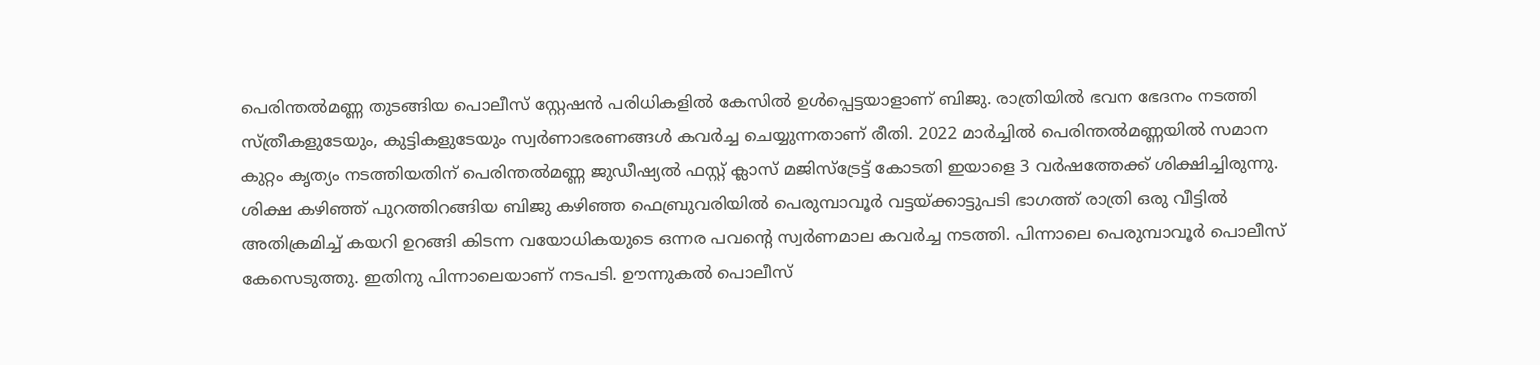പെരിന്തൽമണ്ണ തുടങ്ങിയ പൊലീസ് സ്റ്റേഷൻ പരിധികളിൽ കേസിൽ ഉൾപ്പെട്ടയാളാണ് ബിജു. രാത്രിയിൽ ഭവന ഭേദനം നടത്തി സ്ത്രീകളുടേയും, കുട്ടികളുടേയും സ്വർണാഭരണങ്ങൾ കവർച്ച ചെയ്യുന്നതാണ് രീതി. 2022 മാർച്ചിൽ പെരിന്തൽമണ്ണയിൽ സമാന കുറ്റം കൃത്യം നടത്തിയതിന് പെരിന്തൽമണ്ണ ജുഡീഷ്യൽ ഫസ്റ്റ് ക്ലാസ് മജിസ്ട്രേട്ട് കോടതി ഇയാളെ 3 വർഷത്തേക്ക് ശിക്ഷിച്ചിരുന്നു.
ശിക്ഷ കഴിഞ്ഞ് പുറത്തിറങ്ങിയ ബിജു കഴിഞ്ഞ ഫെബ്രുവരിയിൽ പെരുമ്പാവൂർ വട്ടയ്ക്കാട്ടുപടി ഭാഗത്ത് രാത്രി ഒരു വീട്ടിൽ അതിക്രമിച്ച് കയറി ഉറങ്ങി കിടന്ന വയോധികയുടെ ഒന്നര പവന്റെ സ്വർണമാല കവർച്ച നടത്തി. പിന്നാലെ പെരുമ്പാവൂർ പൊലീസ് കേസെടുത്തു. ഇതിനു പിന്നാലെയാണ് നടപടി. ഊന്നുകൽ പൊലീസ്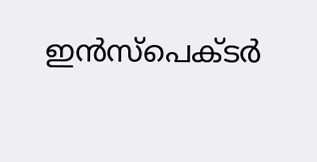ഇൻസ്പെക്ടർ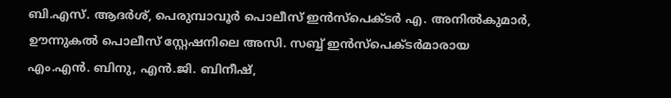ബി.എസ്. ആദർശ്, പെരുമ്പാവൂർ പൊലീസ് ഇൻസ്പെക്ടർ എ. അനിൽകുമാർ, ഊന്നുകൽ പൊലീസ് സ്റ്റേഷനിലെ അസി. സബ്ബ് ഇൻസ്പെക്ടർമാരായ എം.എൻ. ബിനു, എൻ.ജി. ബിനീഷ്,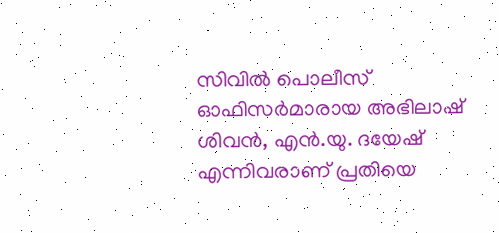സിവിൽ പൊലീസ് ഓഫിസർമാരായ അഭിലാഷ് ശിവൻ, എൻ.യു. ദയേഷ് എന്നിവരാണ് പ്രതിയെ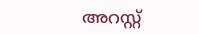അറസ്റ്റ്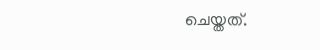ചെയ്തത്.